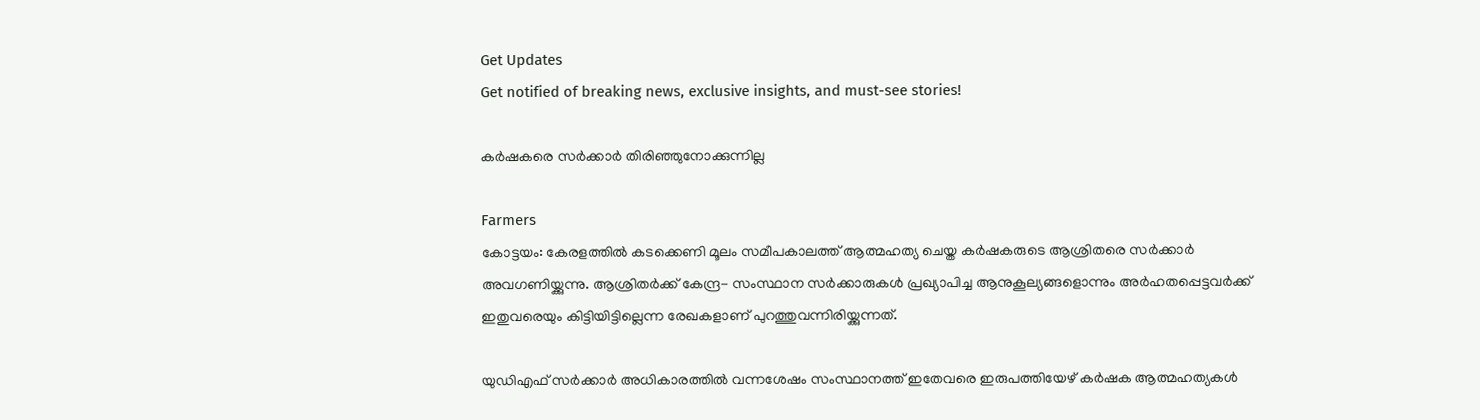Get Updates
Get notified of breaking news, exclusive insights, and must-see stories!

കര്‍ഷകരെ സര്‍ക്കാര്‍ തിരിഞ്ഞുനോക്കുന്നില്ല

Farmers
കോട്ടയം: കേരളത്തില്‍ കടക്കെണി മൂലം സമീപകാലത്ത് ആത്മഹത്യ ചെയ്ത കര്‍ഷകരുടെ ആശ്രിതരെ സര്‍ക്കാര്‍ അവഗണിയ്ക്കുന്നു. ആശ്രിതര്‍ക്ക് കേന്ദ്ര- സംസ്ഥാന സര്‍ക്കാരുകള്‍ പ്രഖ്യാപിച്ച ആനുകൂല്യങ്ങളൊന്നും അര്‍ഹതപ്പെട്ടവര്‍ക്ക് ഇതുവരെയും കിട്ടിയിട്ടില്ലെന്ന രേഖകളാണ് പുറത്തുവന്നിരിയ്ക്കുന്നത്.

യുഡിഎഫ് സര്‍ക്കാര്‍ അധികാരത്തില്‍ വന്നശേഷം സംസ്ഥാനത്ത് ഇതേവരെ ഇരുപത്തിയേഴ് കര്‍ഷക ആത്മഹത്യകള്‍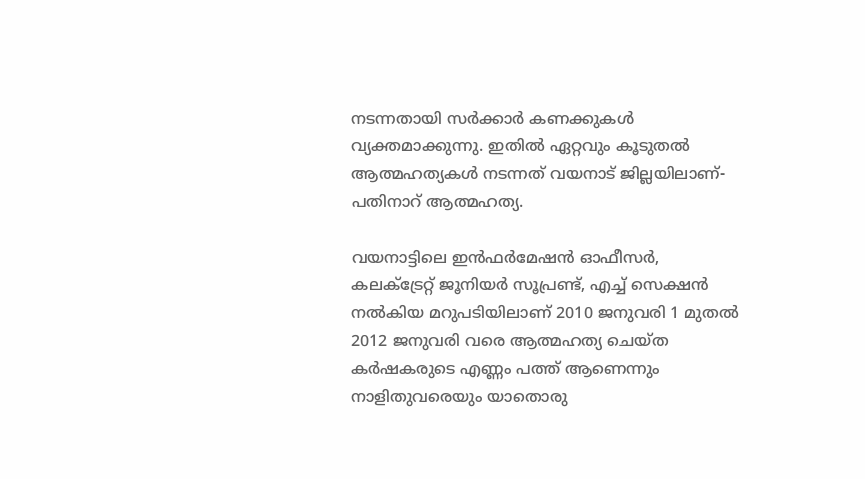നടന്നതായി സര്‍ക്കാര്‍ കണക്കുകള്‍ വ്യക്തമാക്കുന്നു. ഇതില്‍ ഏറ്റവും കൂടുതല്‍ ആത്മഹത്യകള്‍ നടന്നത് വയനാട് ജില്ലയിലാണ്- പതിനാറ് ആത്മഹത്യ.

വയനാട്ടിലെ ഇന്‍ഫര്‍മേഷന്‍ ഓഫീസര്‍, കലക്‌ട്രേറ്റ് ജൂനിയര്‍ സൂപ്രണ്ട്, എച്ച് സെക്ഷന്‍ നല്‍കിയ മറുപടിയിലാണ് 2010 ജനുവരി 1 മുതല്‍ 2012 ജനുവരി വരെ ആത്മഹത്യ ചെയ്ത കര്‍ഷകരുടെ എണ്ണം പത്ത് ആണെന്നും നാളിതുവരെയും യാതൊരു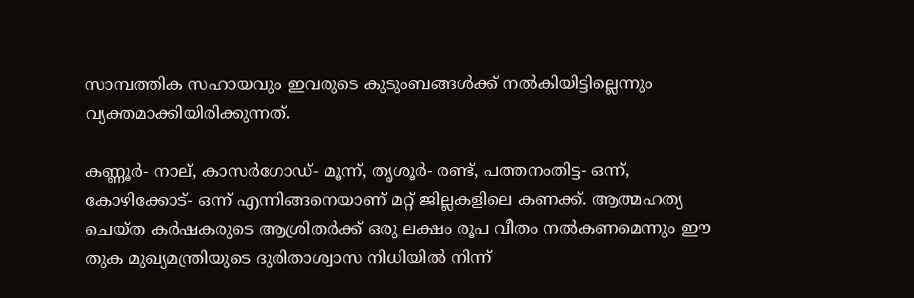സാമ്പത്തിക സഹായവും ഇവരുടെ കുടുംബങ്ങള്‍ക്ക് നല്‍കിയിട്ടില്ലെന്നും വ്യക്തമാക്കിയിരിക്കുന്നത്.

കണ്ണൂര്‍- നാല്, കാസര്‍ഗോഡ്- മൂന്ന്, തൃശൂര്‍- രണ്ട്, പത്തനംതിട്ട- ഒന്ന്, കോഴിക്കോട്- ഒന്ന് എന്നിങ്ങനെയാണ് മറ്റ് ജില്ലകളിലെ കണക്ക്. ആത്മഹത്യ ചെയ്ത കര്‍ഷകരുടെ ആശ്രിതര്‍ക്ക് ഒരു ലക്ഷം രൂപ വീതം നല്‍കണമെന്നും ഈ തുക മുഖ്യമന്ത്രിയുടെ ദുരിതാശ്വാസ നിധിയില്‍ നിന്ന്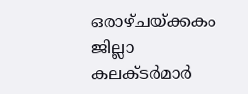ഒരാഴ്ചയ്ക്കകം ജില്ലാ കലക്ടര്‍മാര്‍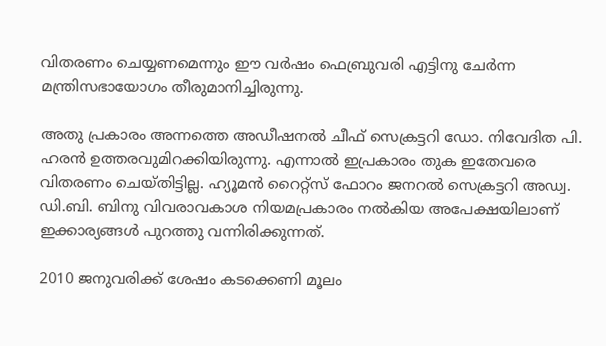വിതരണം ചെയ്യണമെന്നും ഈ വര്‍ഷം ഫെബ്രുവരി എട്ടിനു ചേര്‍ന്ന മന്ത്രിസഭായോഗം തീരുമാനിച്ചിരുന്നു.

അതു പ്രകാരം അന്നത്തെ അഡീഷനല്‍ ചീഫ് സെക്രട്ടറി ഡോ. നിവേദിത പി. ഹരന്‍ ഉത്തരവുമിറക്കിയിരുന്നു. എന്നാല്‍ ഇപ്രകാരം തുക ഇതേവരെ വിതരണം ചെയ്തിട്ടില്ല. ഹ്യൂമന്‍ റൈറ്റ്‌സ് ഫോറം ജനറല്‍ സെക്രട്ടറി അഡ്വ. ഡി.ബി. ബിനു വിവരാവകാശ നിയമപ്രകാരം നല്‍കിയ അപേക്ഷയിലാണ് ഇക്കാര്യങ്ങള്‍ പുറത്തു വന്നിരിക്കുന്നത്.

2010 ജനുവരിക്ക് ശേഷം കടക്കെണി മൂലം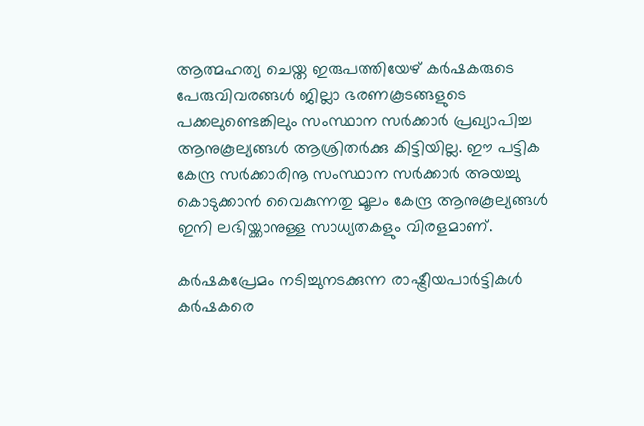ആത്മഹത്യ ചെയ്ത ഇരുപത്തിയേഴ് കര്‍ഷകരുടെ പേരുവിവരങ്ങള്‍ ജില്ലാ ഭരണകൂടങ്ങളുടെ പക്കലുണ്ടെങ്കിലും സംസ്ഥാന സര്‍ക്കാര്‍ പ്രഖ്യാപിച്ച ആനുകൂല്യങ്ങള്‍ ആശ്രിതര്‍ക്കു കിട്ടിയില്ല. ഈ പട്ടിക കേന്ദ്ര സര്‍ക്കാരിനൂ സംസ്ഥാന സര്‍ക്കാര്‍ അയച്ചു കൊടുക്കാന്‍ വൈകുന്നതു മൂലം കേന്ദ്ര ആനുകൂല്യങ്ങള്‍ ഇനി ലഭിയ്ക്കാനുള്ള സാധ്യതകളും വിരളമാണ്.

കര്‍ഷകപ്രേമം നടിച്ചുനടക്കുന്ന രാഷ്ട്രീയപാര്‍ട്ടികള്‍ കര്‍ഷകരെ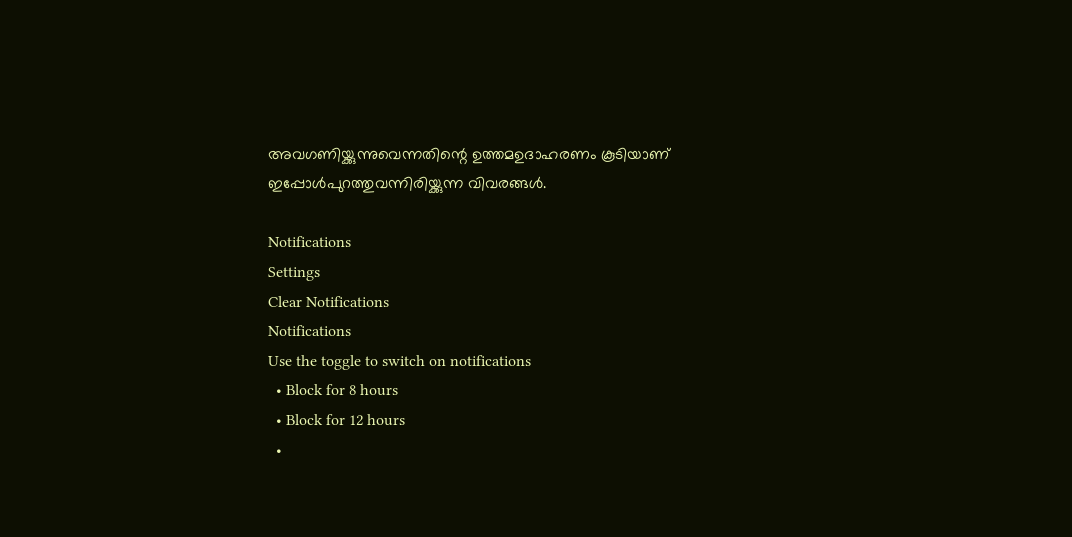അവഗണിയ്ക്കുന്നുവെന്നതിന്റെ ഉത്തമഉദാഹരണം കൂടിയാണ് ഇപ്പോള്‍പുറത്തുവന്നിരിയ്ക്കുന്ന വിവരങ്ങള്‍.

Notifications
Settings
Clear Notifications
Notifications
Use the toggle to switch on notifications
  • Block for 8 hours
  • Block for 12 hours
  •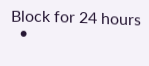Block for 24 hours
  •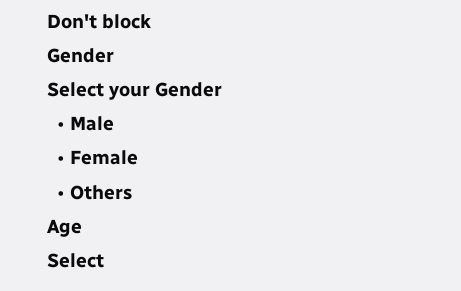Don't block
Gender
Select your Gender
  • Male
  • Female
  • Others
Age
Select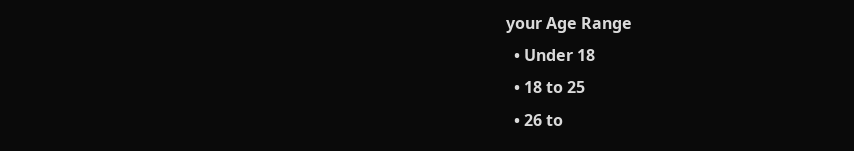your Age Range
  • Under 18
  • 18 to 25
  • 26 to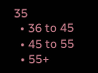35
  • 36 to 45
  • 45 to 55
  • 55+